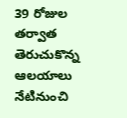39 రోజుల తర్వాత తెరుచుకొన్న ఆలయాలు నేటినుంచి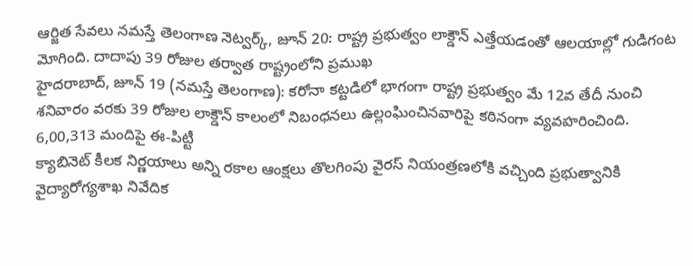ఆర్జిత సేవలు నమస్తే తెలంగాణ నెట్వర్క్, జూన్ 20: రాష్ట్ర ప్రభుత్వం లాక్డౌన్ ఎత్తేయడంతో ఆలయాల్లో గుడిగంట మోగింది. దాదాపు 39 రోజుల తర్వాత రాష్ట్రంలోని ప్రముఖ
హైదరాబాద్, జూన్ 19 (నమస్తే తెలంగాణ): కరోనా కట్టడిలో భాగంగా రాష్ట్ర ప్రభుత్వం మే 12వ తేదీ నుంచి శనివారం వరకు 39 రోజుల లాక్డౌన్ కాలంలో నిబంధనలు ఉల్లంఘించినవారిపై కఠినంగా వ్యవహరించింది. 6,00,313 మందిపై ఈ-పిట్టీ
క్యాబినెట్ కీలక నిర్ణయాలు అన్ని రకాల ఆంక్షలు తొలగింపు వైరస్ నియంత్రణలోకి వచ్చింది ప్రభుత్వానికి వైద్యారోగ్యశాఖ నివేదిక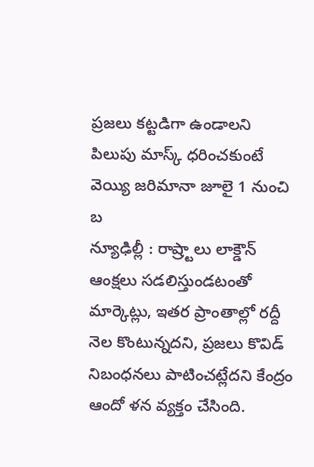ప్రజలు కట్టడిగా ఉండాలని పిలుపు మాస్క్ ధరించకుంటే వెయ్యి జరిమానా జూలై 1 నుంచి బ
న్యూఢిల్లీ : రాష్ర్టాలు లాక్డౌన్ ఆంక్షలు సడలిస్తుండటంతో మార్కెట్లు, ఇతర ప్రాంతాల్లో రద్దీ నెల కొంటున్నదని, ప్రజలు కొవిడ్ నిబంధనలు పాటించట్లేదని కేంద్రం ఆందో ళన వ్యక్తం చేసింది.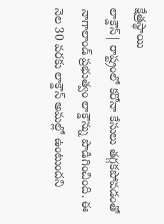క్షేత్రస్థాయి
లాక్డౌన్| రాష్ట్రంలో కరోనా కేసులు తగ్గకపోవడంతో నాగాలాండ్ ప్రభుత్వం లాక్డౌన్ను పొడిగించింది. ఈ నెల 30 వరకు లాక్డౌన్ అమల్లో ఉంటుందని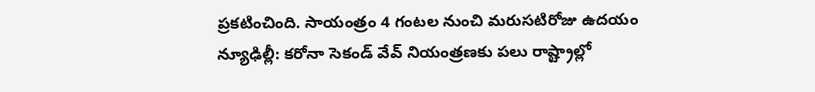ప్రకటించింది. సాయంత్రం 4 గంటల నుంచి మరుసటిరోజు ఉదయం
న్యూఢిల్లీ: కరోనా సెకండ్ వేవ్ నియంత్రణకు పలు రాష్ట్రాల్లో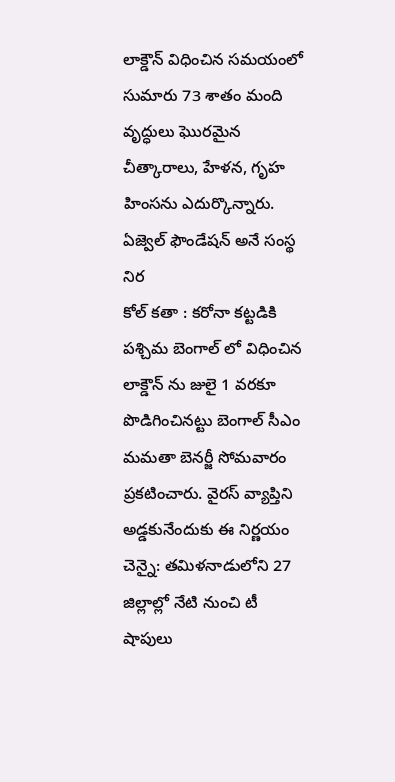లాక్డౌన్ విధించిన సమయంలో సుమారు 73 శాతం మంది వృద్ధులు ఘొరమైన చీత్కారాలు, హేళన, గృహ హింసను ఎదుర్కొన్నారు. ఏజ్వెల్ ఫౌండేషన్ అనే సంస్థ నిర
కోల్ కతా : కరోనా కట్టడికి పశ్చిమ బెంగాల్ లో విధించిన లాక్డౌన్ ను జులై 1 వరకూ పొడిగించినట్టు బెంగాల్ సీఎం మమతా బెనర్జీ సోమవారం ప్రకటించారు. వైరస్ వ్యాప్తిని అడ్డకునేందుకు ఈ నిర్ణయం
చెన్నై: తమిళనాడులోని 27 జిల్లాల్లో నేటి నుంచి టీ షాపులు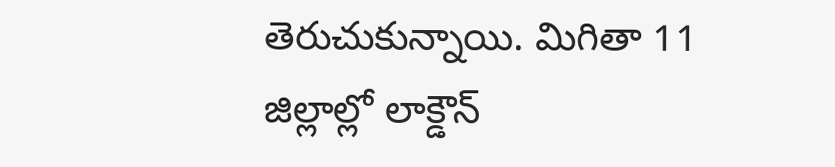తెరుచుకున్నాయి. మిగితా 11 జిల్లాల్లో లాక్డౌన్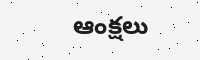ఆంక్షలు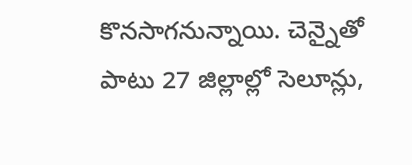కొనసాగనున్నాయి. చెన్నైతో పాటు 27 జిల్లాల్లో సెలూన్లు,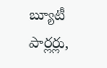బ్యూటీ పార్లర్లు,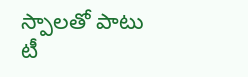స్పాలతో పాటు టీ